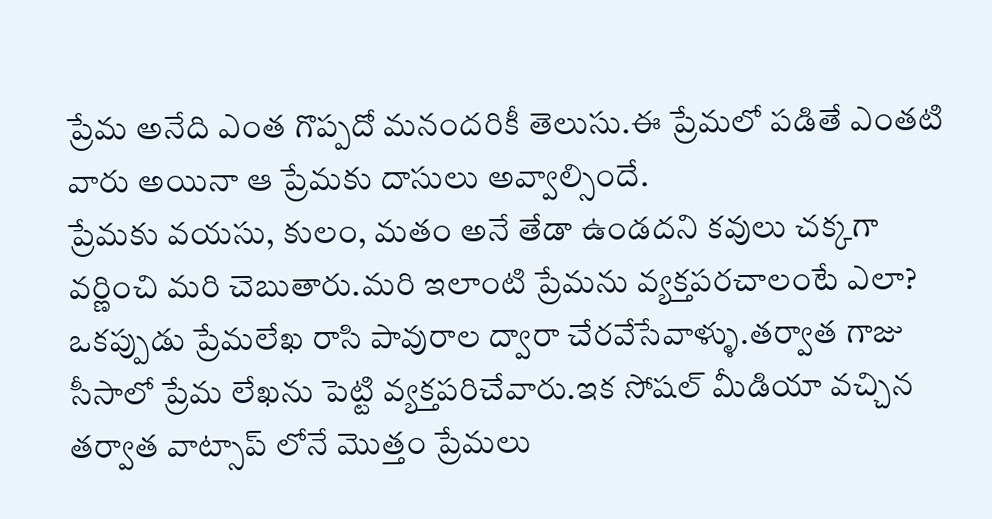ప్రేమ అనేది ఎంత గొప్పదో మనందరికీ తెలుసు.ఈ ప్రేమలో పడితే ఎంతటి వారు అయినా ఆ ప్రేమకు దాసులు అవ్వాల్సిందే.
ప్రేమకు వయసు, కులం, మతం అనే తేడా ఉండదని కవులు చక్కగా వర్ణించి మరి చెబుతారు.మరి ఇలాంటి ప్రేమను వ్యక్తపరచాలంటే ఎలా? ఒకప్పుడు ప్రేమలేఖ రాసి పావురాల ద్వారా చేరవేసేవాళ్ళు.తర్వాత గాజు సీసాలో ప్రేమ లేఖను పెట్టి వ్యక్తపరిచేవారు.ఇక సోషల్ మీడియా వచ్చిన తర్వాత వాట్సాప్ లోనే మొత్తం ప్రేమలు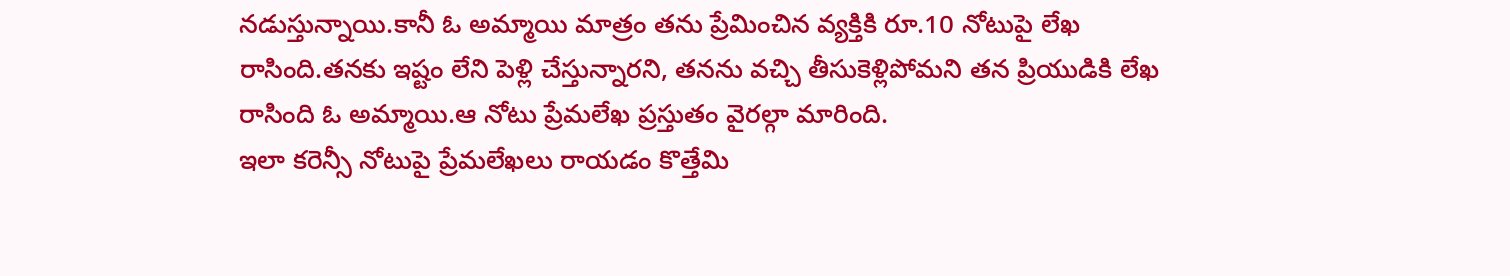నడుస్తున్నాయి.కానీ ఓ అమ్మాయి మాత్రం తను ప్రేమించిన వ్యక్తికి రూ.10 నోటుపై లేఖ రాసింది.తనకు ఇష్టం లేని పెళ్లి చేస్తున్నారని, తనను వచ్చి తీసుకెళ్లిపోమని తన ప్రియుడికి లేఖ రాసింది ఓ అమ్మాయి.ఆ నోటు ప్రేమలేఖ ప్రస్తుతం వైరల్గా మారింది.
ఇలా కరెన్సీ నోటుపై ప్రేమలేఖలు రాయడం కొత్తేమి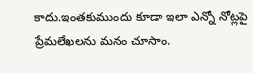కాదు.ఇంతకుముందు కూడా ఇలా ఎన్నో నోట్లపై ప్రేమలేఖలను మనం చూసాం.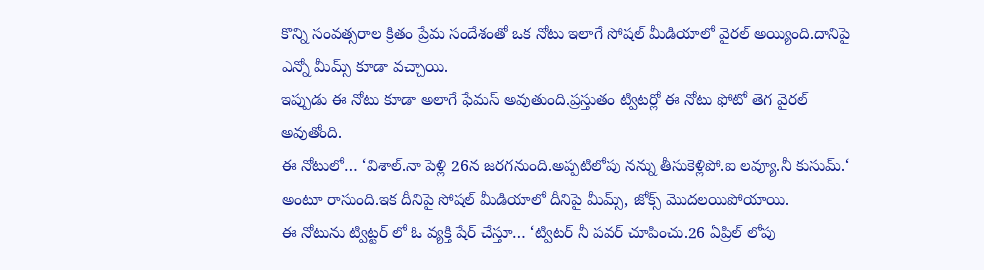కొన్ని సంవత్సరాల క్రితం ప్రేమ సందేశంతో ఒక నోటు ఇలాగే సోషల్ మీడియాలో వైరల్ అయ్యింది.దానిపై ఎన్నో మీమ్స్ కూడా వచ్చాయి.
ఇప్పుడు ఈ నోటు కూడా అలాగే ఫేమస్ అవుతుంది.ప్రస్తుతం ట్విటర్లో ఈ నోటు ఫోటో తెగ వైరల్ అవుతోంది.
ఈ నోటులో… ‘విశాల్.నా పెళ్లి 26న జరగనుంది.అప్పటిలోపు నన్ను తీసుకెళ్లిపో.ఐ లవ్యూ.నీ కుసుమ్.‘ అంటూ రాసుంది.ఇక దీనిపై సోషల్ మీడియాలో దీనిపై మీమ్స్, జోక్స్ మొదలయిపోయాయి.
ఈ నోటును ట్విట్టర్ లో ఓ వ్యక్తి షేర్ చేస్తూ… ‘ట్విటర్ నీ పవర్ చూపించు.26 ఏప్రిల్ లోపు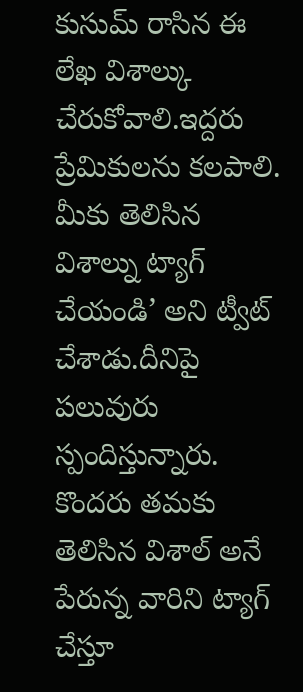కుసుమ్ రాసిన ఈ లేఖ విశాల్కు చేరుకోవాలి.ఇద్దరు ప్రేమికులను కలపాలి.
మీకు తెలిసిన విశాల్ను ట్యాగ్ చేయండి’ అని ట్వీట్ చేశాడు.దీనిపై పలువురు స్పందిస్తున్నారు.
కొందరు తమకు తెలిసిన విశాల్ అనే పేరున్న వారిని ట్యాగ్ చేస్తూ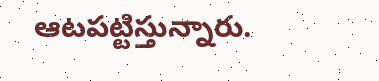ఆటపట్టిస్తున్నారు.